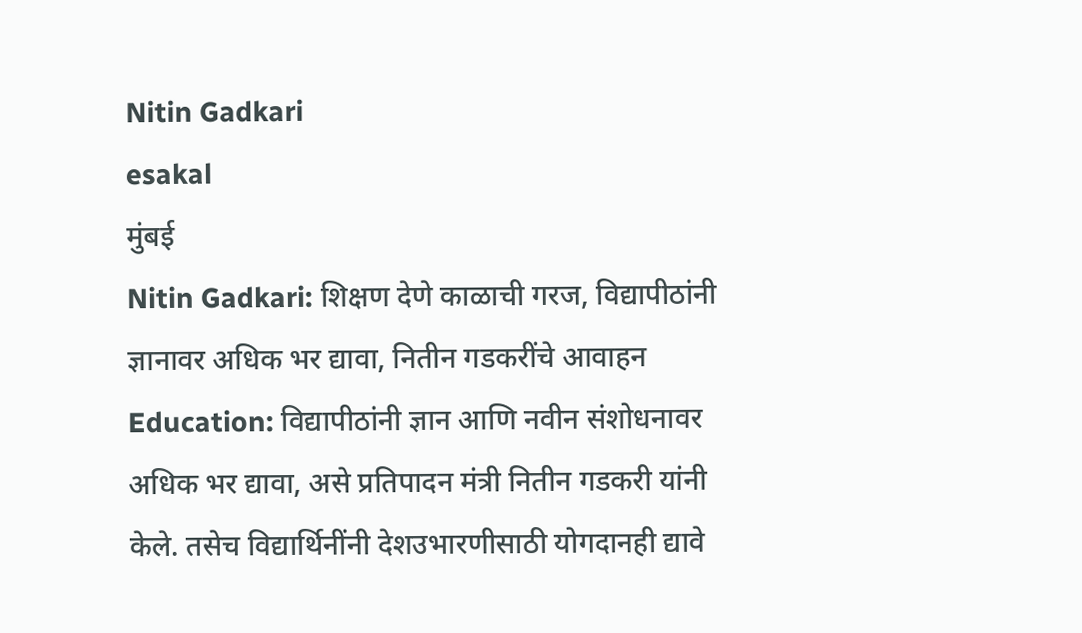Nitin Gadkari
esakal
मुंबई
Nitin Gadkari: शिक्षण देणे काळाची गरज, विद्यापीठांनी ज्ञानावर अधिक भर द्यावा, नितीन गडकरींचे आवाहन
Education: विद्यापीठांनी ज्ञान आणि नवीन संशोधनावर अधिक भर द्यावा, असे प्रतिपादन मंत्री नितीन गडकरी यांनी केले. तसेच विद्यार्थिनींनी देशउभारणीसाठी योगदानही द्यावे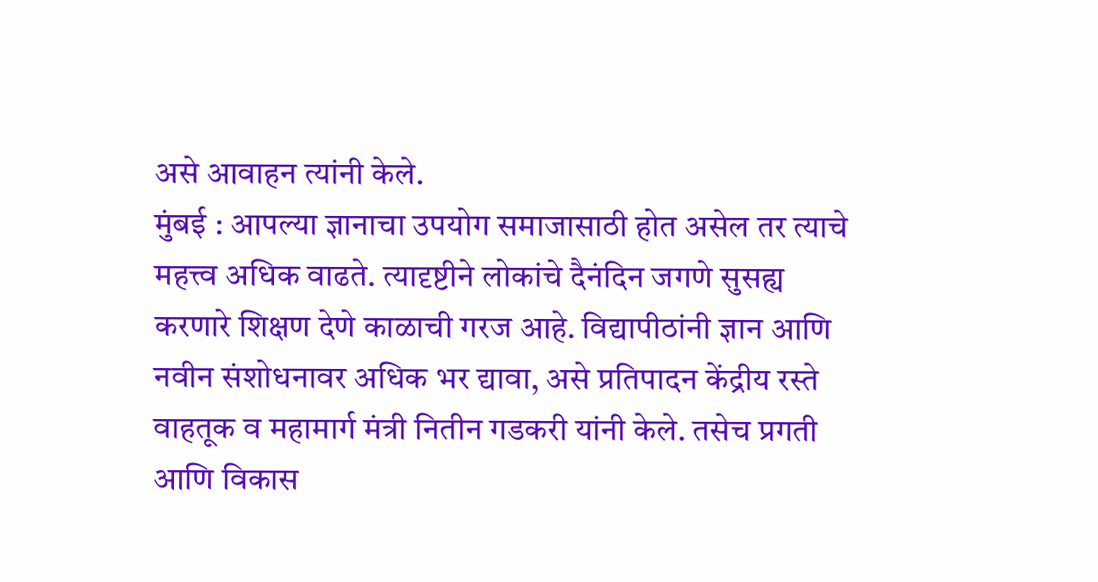असे आवाहन त्यांनी केले.
मुंबई : आपल्या ज्ञानाचा उपयोग समाजासाठी होत असेल तर त्याचे महत्त्व अधिक वाढते. त्यादृष्टीने लोकांचे दैनंदिन जगणे सुसह्य करणारे शिक्षण देणे काळाची गरज आहे. विद्यापीठांनी ज्ञान आणि नवीन संशोधनावर अधिक भर द्यावा, असे प्रतिपादन केंद्रीय रस्ते वाहतूक व महामार्ग मंत्री नितीन गडकरी यांनी केले. तसेच प्रगती आणि विकास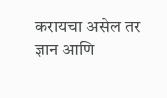करायचा असेल तर ज्ञान आणि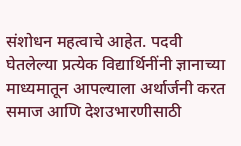संशोधन महत्वाचे आहेत. पदवी घेतलेल्या प्रत्येक विद्यार्थिनींनी ज्ञानाच्या माध्यमातून आपल्याला अर्थार्जनी करत समाज आणि देशउभारणीसाठी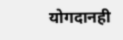योगदानही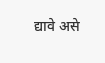द्यावे असे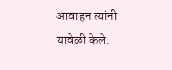आवाहन त्यांनी यावेळी केले.